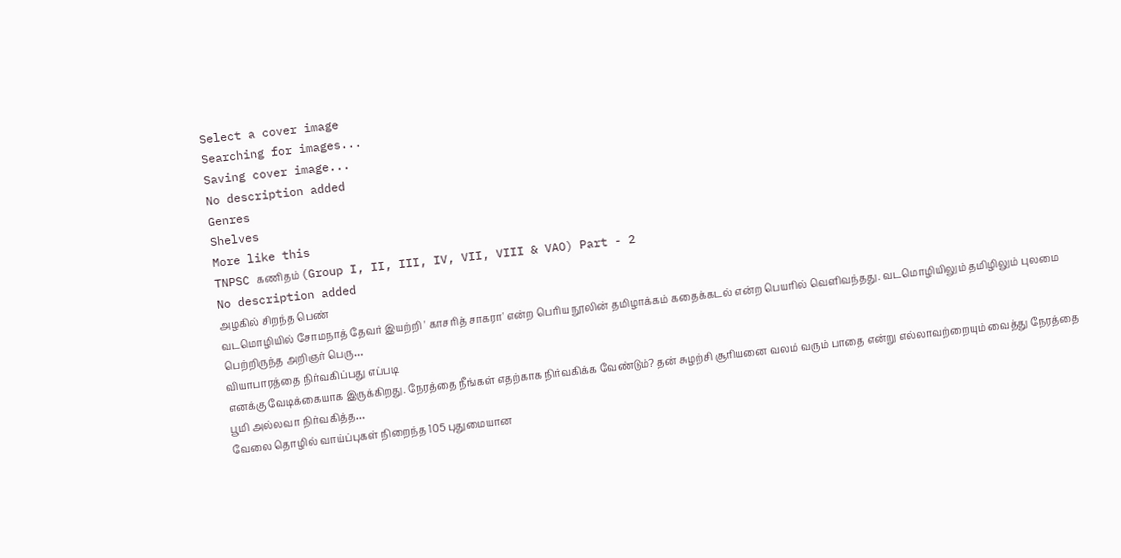Select a cover image
Searching for images...
Saving cover image...
No description added
Genres
Shelves
More like this
TNPSC கணிதம் (Group I, II, III, IV, VII, VIII & VAO) Part - 2
No description added
அழகில் சிறந்த பெண்
வடமொழியில் சோமநாத் தேவர் இயற்றி ' காசரித் சாகரா' என்ற பெரிய நூலின் தமிழாக்கம் கதைக்கடல் என்ற பெயரில் வெளிவந்தது. வடமொழியிலும் தமிழிலும் புலமை பெற்றிருந்த அறிஞர் பெரு…
வியாபாரத்தை நிர்வகிப்பது எப்படி
எனக்கு வேடிக்கையாக இருக்கிறது. நேரத்தை நீங்கள் எதற்காக நிர்வகிக்க வேண்டும்? தன் சுழற்சி சூரியனை வலம் வரும் பாதை என்று எல்லாவற்றையும் வைத்து நேரத்தை பூமி அல்லவா நிர்வகித்த…
வேலை தொழில் வாய்ப்புகள் நிறைந்த 105 புதுமையான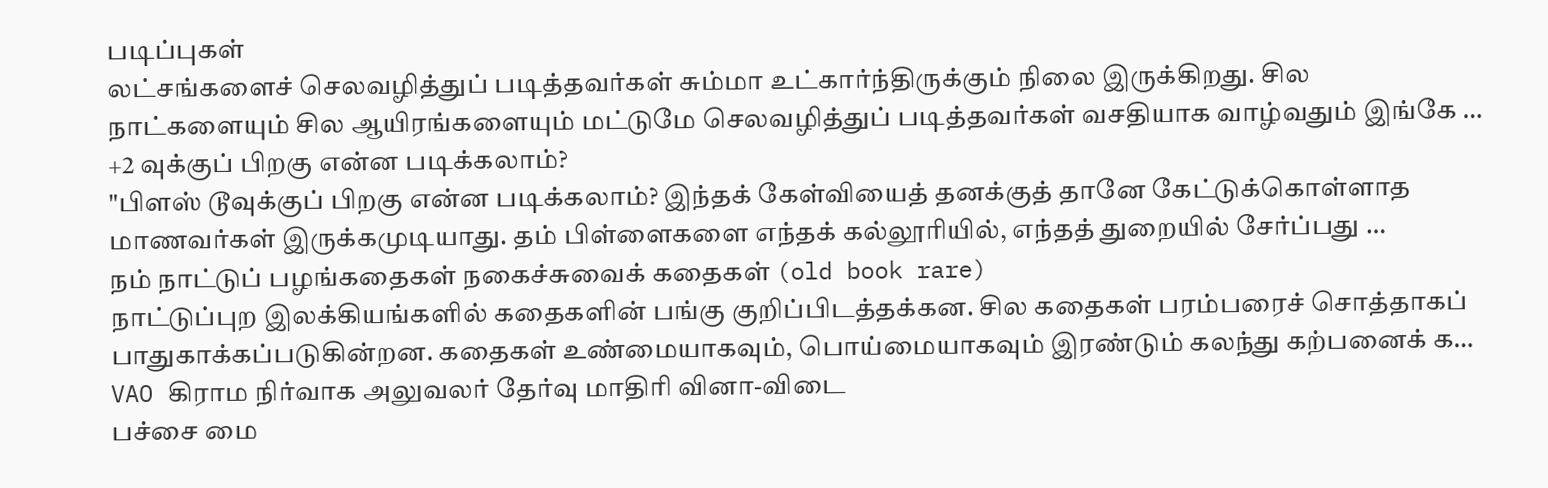படிப்புகள்
லட்சங்களைச் செலவழித்துப் படித்தவர்கள் சும்மா உட்கார்ந்திருக்கும் நிலை இருக்கிறது. சில நாட்களையும் சில ஆயிரங்களையும் மட்டுமே செலவழித்துப் படித்தவர்கள் வசதியாக வாழ்வதும் இங்கே …
+2 வுக்குப் பிறகு என்ன படிக்கலாம்?
"பிளஸ் டூவுக்குப் பிறகு என்ன படிக்கலாம்? இந்தக் கேள்வியைத் தனக்குத் தானே கேட்டுக்கொள்ளாத மாணவர்கள் இருக்கமுடியாது. தம் பிள்ளைகளை எந்தக் கல்லூரியில், எந்தத் துறையில் சேர்ப்பது …
நம் நாட்டுப் பழங்கதைகள் நகைச்சுவைக் கதைகள் (old book rare)
நாட்டுப்புற இலக்கியங்களில் கதைகளின் பங்கு குறிப்பிடத்தக்கன. சில கதைகள் பரம்பரைச் சொத்தாகப் பாதுகாக்கப்படுகின்றன. கதைகள் உண்மையாகவும், பொய்மையாகவும் இரண்டும் கலந்து கற்பனைக் க…
VAO கிராம நிர்வாக அலுவலர் தேர்வு மாதிரி வினா-விடை
பச்சை மை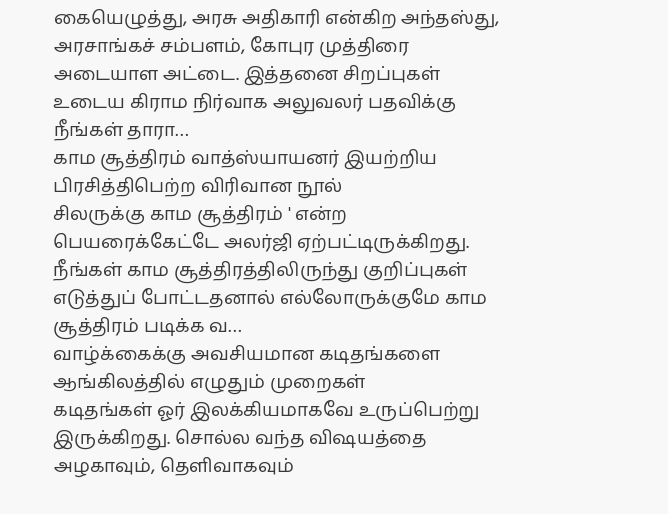கையெழுத்து, அரசு அதிகாரி என்கிற அந்தஸ்து, அரசாங்கச் சம்பளம், கோபுர முத்திரை அடையாள அட்டை. இத்தனை சிறப்புகள் உடைய கிராம நிர்வாக அலுவலர் பதவிக்கு நீங்கள் தாரா…
காம சூத்திரம் வாத்ஸ்யாயனர் இயற்றிய பிரசித்திபெற்ற விரிவான நூல்
சிலருக்கு காம சூத்திரம் ' என்ற பெயரைக்கேட்டே அலர்ஜி ஏற்பட்டிருக்கிறது. நீங்கள் காம சூத்திரத்திலிருந்து குறிப்புகள் எடுத்துப் போட்டதனால் எல்லோருக்குமே காம சூத்திரம் படிக்க வ…
வாழ்க்கைக்கு அவசியமான கடிதங்களை ஆங்கிலத்தில் எழுதும் முறைகள்
கடிதங்கள் ஓர் இலக்கியமாகவே உருப்பெற்று இருக்கிறது. சொல்ல வந்த விஷயத்தை அழகாவும், தெளிவாகவும்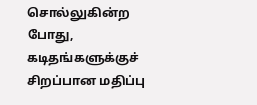சொல்லுகின்ற போது, கடிதங்களுக்குச் சிறப்பான மதிப்பு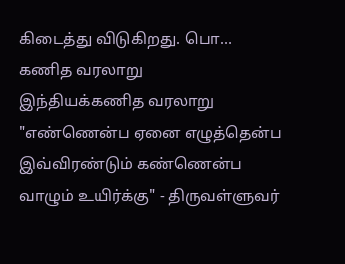கிடைத்து விடுகிறது. பொ…
கணித வரலாறு
இந்தியக்கணித வரலாறு "எண்ணென்ப ஏனை எழுத்தென்ப இவ்விரண்டும் கண்ணென்ப வாழும் உயிர்க்கு" - திருவள்ளுவர்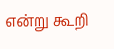என்று கூறி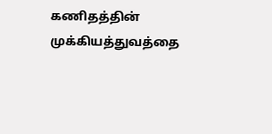கணிதத்தின் முக்கியத்துவத்தை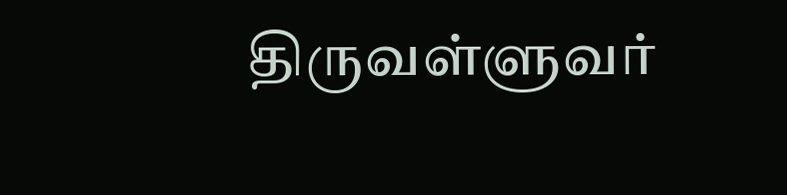திருவள்ளுவர்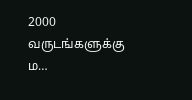2000 வருடங்களுக்கு ம…